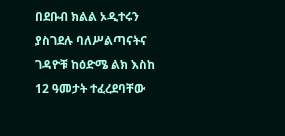በደቡብ ክልል ኦዲተሩን ያስገደሉ ባለሥልጣናትና ገዳዮቹ ከዕድሜ ልክ እስከ 12 ዓመታት ተፈረደባቸው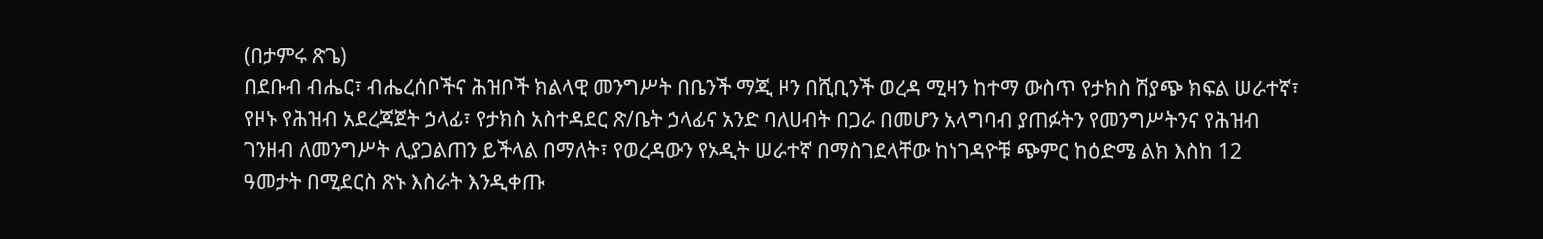(በታምሩ ጽጌ)
በደቡብ ብሔር፣ ብሔረሰቦችና ሕዝቦች ክልላዊ መንግሥት በቤንች ማጂ ዞን በሺቢንች ወረዳ ሚዛን ከተማ ውስጥ የታክስ ሽያጭ ክፍል ሠራተኛ፣ የዞኑ የሕዝብ አደረጃጀት ኃላፊ፣ የታክስ አስተዳደር ጽ/ቤት ኃላፊና አንድ ባለሀብት በጋራ በመሆን አላግባብ ያጠፉትን የመንግሥትንና የሕዝብ ገንዘብ ለመንግሥት ሊያጋልጠን ይችላል በማለት፣ የወረዳውን የኦዲት ሠራተኛ በማስገደላቸው ከነገዳዮቹ ጭምር ከዕድሜ ልክ እስከ 12 ዓመታት በሚደርስ ጽኑ እስራት እንዲቀጡ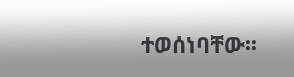ተወሰነባቸው፡፡